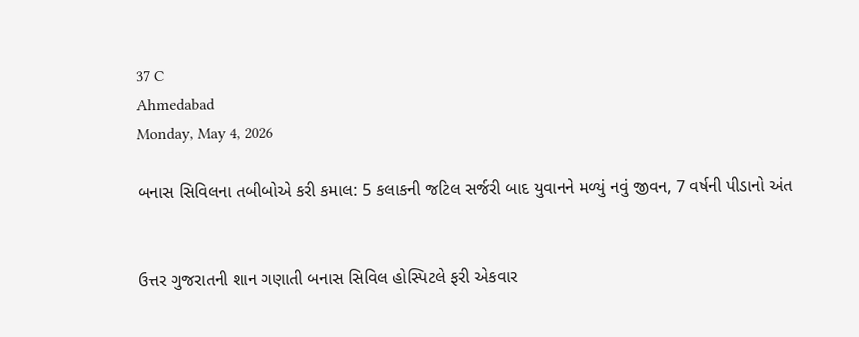37 C
Ahmedabad
Monday, May 4, 2026

બનાસ સિવિલના તબીબોએ કરી કમાલ: 5 કલાકની જટિલ સર્જરી બાદ યુવાનને મળ્યું નવું જીવન, 7 વર્ષની પીડાનો અંત


ઉત્તર ગુજરાતની શાન ગણાતી બનાસ સિવિલ હોસ્પિટલે ફરી એકવાર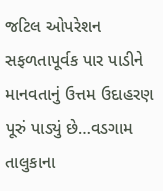જટિલ ઓપરેશન સફળતાપૂર્વક પાર પાડીને માનવતાનું ઉત્તમ ઉદાહરણ પૂરું પાડ્યું છે…વડગામ તાલુકાના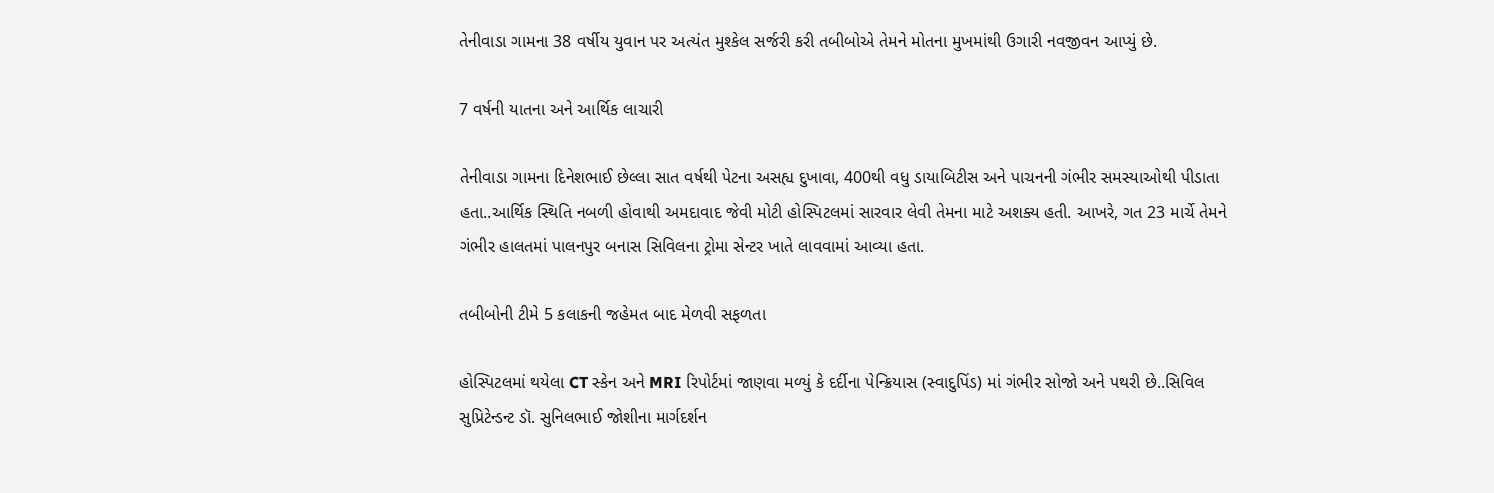તેનીવાડા ગામના 38 વર્ષીય યુવાન પર અત્યંત મુશ્કેલ સર્જરી કરી તબીબોએ તેમને મોતના મુખમાંથી ઉગારી નવજીવન આપ્યું છે.

7 વર્ષની યાતના અને આર્થિક લાચારી

તેનીવાડા ગામના દિનેશભાઈ છેલ્લા સાત વર્ષથી પેટના અસહ્ય દુખાવા, 400થી વધુ ડાયાબિટીસ અને પાચનની ગંભીર સમસ્યાઓથી પીડાતા હતા..આર્થિક સ્થિતિ નબળી હોવાથી અમદાવાદ જેવી મોટી હોસ્પિટલમાં સારવાર લેવી તેમના માટે અશક્ય હતી. આખરે, ગત 23 માર્ચે તેમને ગંભીર હાલતમાં પાલનપુર બનાસ સિવિલના ટ્રોમા સેન્ટર ખાતે લાવવામાં આવ્યા હતા.

તબીબોની ટીમે 5 કલાકની જહેમત બાદ મેળવી સફળતા

હોસ્પિટલમાં થયેલા CT સ્કેન અને MRI રિપોર્ટમાં જાણવા મળ્યું કે દર્દીના પેન્ક્રિયાસ (સ્વાદુપિંડ) માં ગંભીર સોજો અને પથરી છે..સિવિલ સુપ્રિટેન્ડન્ટ ડૉ. સુનિલભાઈ જોશીના માર્ગદર્શન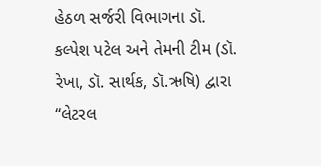હેઠળ સર્જરી વિભાગના ડૉ. કલ્પેશ પટેલ અને તેમની ટીમ (ડૉ. રેખા, ડૉ. સાર્થક, ડૉ.ઋષિ) દ્વારા “લેટરલ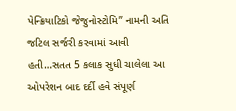પેન્ક્રિયાટિકો જેજુનોસ્ટોમિ” નામની અતિ જટિલ સર્જરી કરવામાં આવી હતી…સતત 5 કલાક સુધી ચાલેલા આ ઓપરેશન બાદ દર્દી હવે સંપૂર્ણ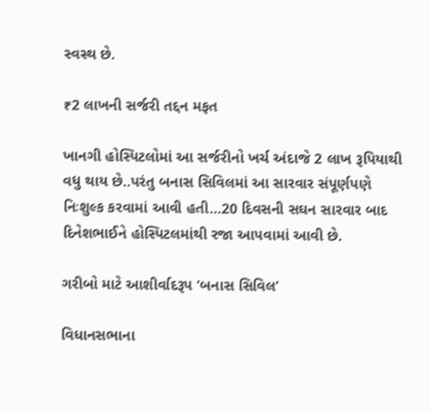સ્વસ્થ છે.

₹2 લાખની સર્જરી તદ્દન મફત

ખાનગી હોસ્પિટલોમાં આ સર્જરીનો ખર્ચ અંદાજે 2 લાખ રૂપિયાથી વધુ થાય છે..પરંતુ બનાસ સિવિલમાં આ સારવાર સંપૂર્ણપણે નિઃશુલ્ક કરવામાં આવી હતી…20 દિવસની સઘન સારવાર બાદ દિનેશભાઈને હોસ્પિટલમાંથી રજા આપવામાં આવી છે.

ગરીબો માટે આશીર્વાદરૂપ ‘બનાસ સિવિલ’

વિધાનસભાના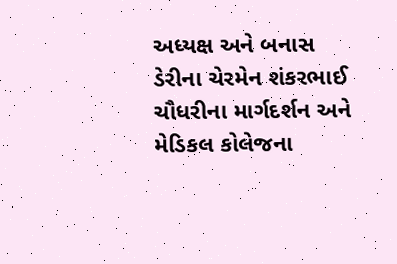અધ્યક્ષ અને બનાસ ડેરીના ચેરમેન શંકરભાઈ ચૌધરીના માર્ગદર્શન અને મેડિકલ કોલેજના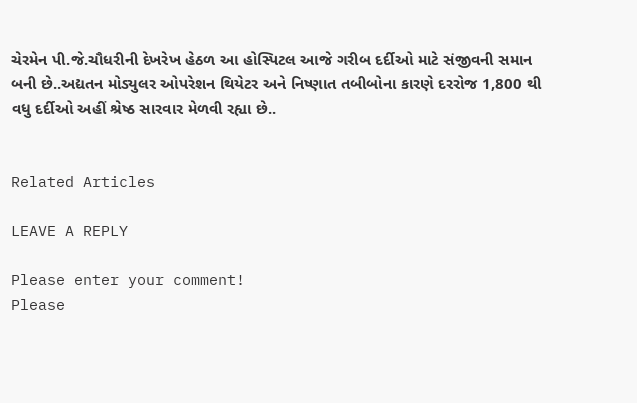ચેરમેન પી.જે.ચૌધરીની દેખરેખ હેઠળ આ હોસ્પિટલ આજે ગરીબ દર્દીઓ માટે સંજીવની સમાન બની છે..અદ્યતન મોડ્યુલર ઓપરેશન થિયેટર અને નિષ્ણાત તબીબોના કારણે દરરોજ 1,800 થી વધુ દર્દીઓ અહીં શ્રેષ્ઠ સારવાર મેળવી રહ્યા છે..


Related Articles

LEAVE A REPLY

Please enter your comment!
Please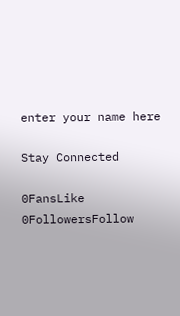enter your name here

Stay Connected

0FansLike
0FollowersFollow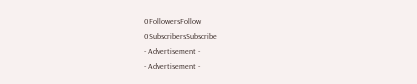0FollowersFollow
0SubscribersSubscribe
- Advertisement -
- Advertisement -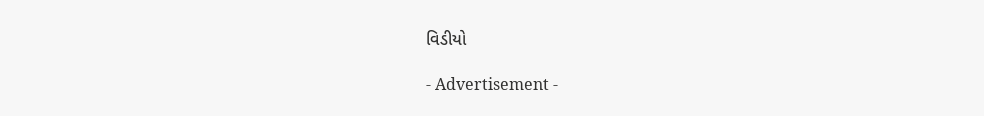વિડીયો

- Advertisement -